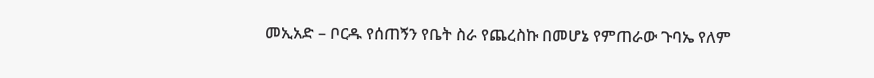መኢአድ – ቦርዱ የሰጠኝን የቤት ስራ የጨረስኩ በመሆኔ የምጠራው ጉባኤ የለም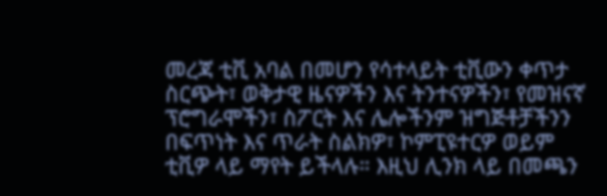መረጃ ቲቪ አባል በመሆን የሳተላይት ቲቪውን ቀጥታ ስርጭት፣ ወቅታዊ ዜናዎችን እና ትንተናዎችን፣ የመዝናኛ ፕሮግራሞችን፣ ስፖርት እና ሌሎችንም ዝግጅቶቻችንን በፍጥነት እና ጥራት ስልክዎ፣ ኮምፒዩተርዎ ወይም ቲቪዎ ላይ ማየት ይችላሉ። እዚህ ሊንክ ላይ በመጫን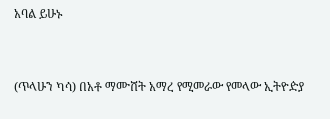አባል ይሁኑ


(ጥላሁን ካሳ) በአቶ ማሙሸት አማረ የሚመራው የመላው ኢትዮዽያ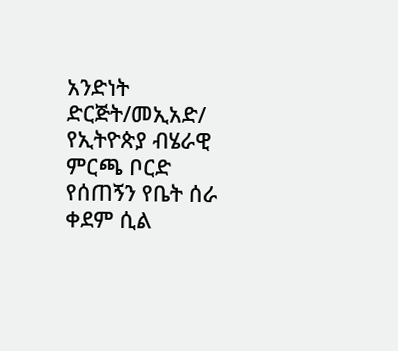አንድነት ድርጅት/መኢአድ/ የኢትዮጵያ ብሄራዊ ምርጫ ቦርድ የሰጠኝን የቤት ሰራ ቀደም ሲል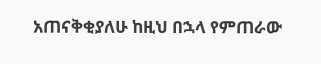አጠናቅቂያለሁ ከዚህ በኋላ የምጠራው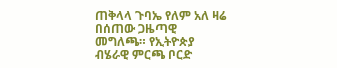ጠቅላላ ጉባኤ የለም አለ ዛሬ በሰጠው ጋዜጣዊ መግለጫ። የኢትዮጵያ ብሄራዊ ምርጫ ቦርድ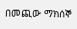በመጪው ማክሰኞ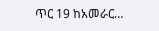ጥር 19 ከአመራር…